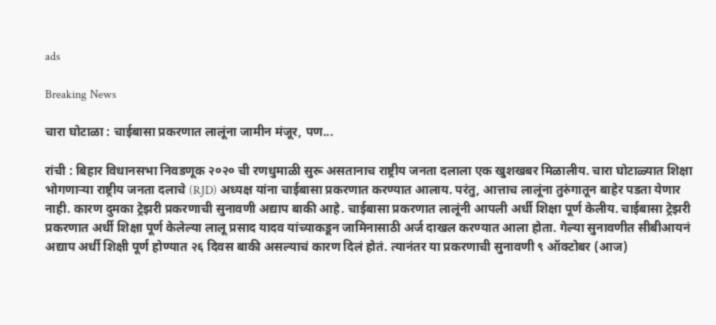ads

Breaking News

चारा घोटाळा : चाईबासा प्रकरणात लालूंना जामीन मंजूर, पण...

रांची : बिहार विधानसभा निवडणूक २०२० ची रणधुमाळी सुरू असतानाच राष्ट्रीय जनता दलाला एक खुशखबर मिळालीय. चारा घोटाळ्यात शिक्षा भोगणाऱ्या राष्ट्रीय जनता दलाचे (RJD) अध्यक्ष यांना चाईबासा प्रकरणात करण्यात आलाय. परंतु, आत्ताच लालूंना तुरुंगातून बाहेर पडता येणार नाही. कारण दुमका ट्रेझरी प्रकरणाची सुनावणी अद्याप बाकी आहे. चाईबासा प्रकरणात लालूंनी आपली अर्धी शिक्षा पूर्ण केलीय. चाईबासा ट्रेझरी प्रकरणात अर्धी शिक्षा पूर्ण केलेल्या लालू प्रसाद यादव यांच्याकडून जामिनासाठी अर्ज दाखल करण्यात आला होता. गेल्या सुनावणीत सीबीआयनं अद्याप अर्धी शिक्षी पूर्ण होण्यात २६ दिवस बाकी असल्याचं कारण दिलं होतं. त्यानंतर या प्रकरणाची सुनावणी ९ ऑक्टोबर (आज)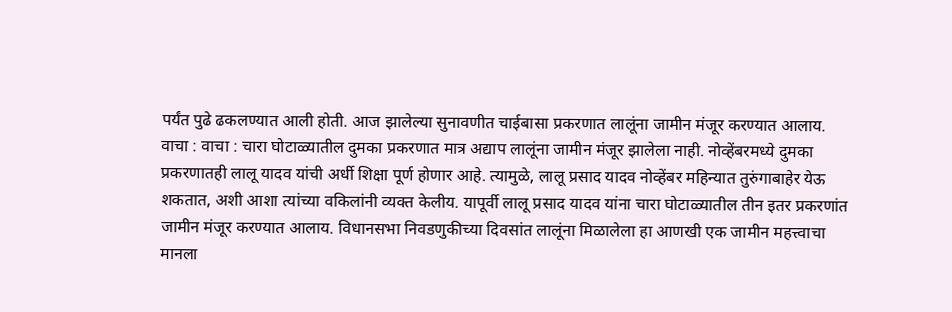पर्यंत पुढे ढकलण्यात आली होती. आज झालेल्या सुनावणीत चाईबासा प्रकरणात लालूंना जामीन मंजूर करण्यात आलाय. वाचा : वाचा : चारा घोटाळ्यातील दुमका प्रकरणात मात्र अद्याप लालूंना जामीन मंजूर झालेला नाही. नोव्हेंबरमध्ये दुमका प्रकरणातही लालू यादव यांची अर्धी शिक्षा पूर्ण होणार आहे. त्यामुळे, लालू प्रसाद यादव नोव्हेंबर महिन्यात तुरुंगाबाहेर येऊ शकतात, अशी आशा त्यांच्या वकिलांनी व्यक्त केलीय. यापूर्वी लालू प्रसाद यादव यांना चारा घोटाळ्यातील तीन इतर प्रकरणांत जामीन मंजूर करण्यात आलाय. विधानसभा निवडणुकीच्या दिवसांत लालूंना मिळालेला हा आणखी एक जामीन महत्त्वाचा मानला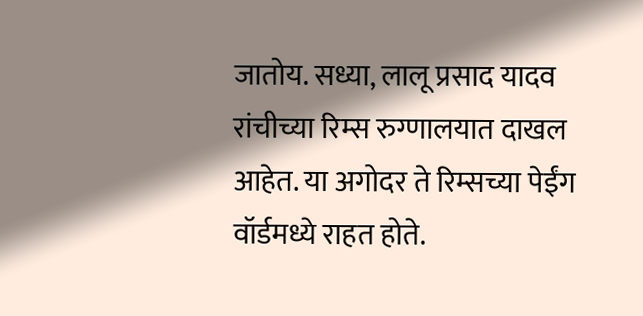जातोय. सध्या, लालू प्रसाद यादव रांचीच्या रिम्स रुग्णालयात दाखल आहेत. या अगोदर ते रिम्सच्या पेईंग वॉर्डमध्ये राहत होते.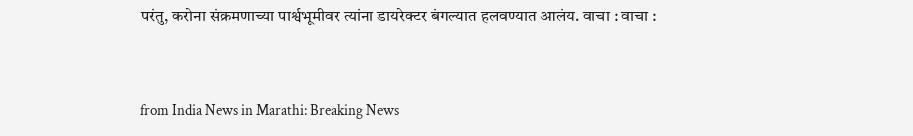परंतु, करोना संक्रमणाच्या पार्श्वभूमीवर त्यांना डायरेक्टर बंगल्यात हलवण्यात आलंय. वाचा : वाचा :


from India News in Marathi: Breaking News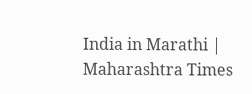India in Marathi | Maharashtra Times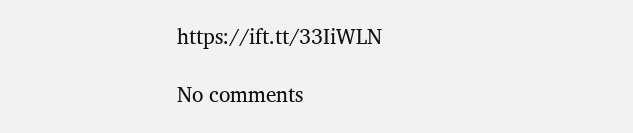https://ift.tt/33IiWLN

No comments